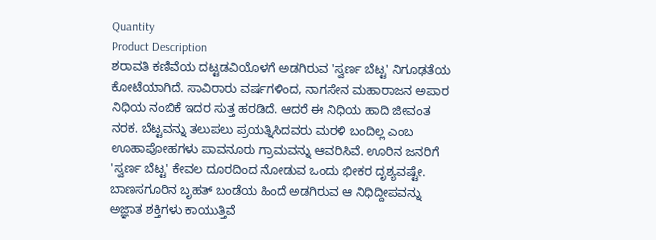Quantity
Product Description
ಶರಾವತಿ ಕಣಿವೆಯ ದಟ್ಟಡವಿಯೊಳಗೆ ಅಡಗಿರುವ 'ಸ್ವರ್ಣ ಬೆಟ್ಟ' ನಿಗೂಢತೆಯ ಕೋಟೆಯಾಗಿದೆ. ಸಾವಿರಾರು ವರ್ಷಗಳಿಂದ, ನಾಗಸೇನ ಮಹಾರಾಜನ ಅಪಾರ ನಿಧಿಯ ನಂಬಿಕೆ ಇದರ ಸುತ್ತ ಹರಡಿದೆ. ಆದರೆ ಈ ನಿಧಿಯ ಹಾದಿ ಜೀವಂತ ನರಕ. ಬೆಟ್ಟವನ್ನು ತಲುಪಲು ಪ್ರಯತ್ನಿಸಿದವರು ಮರಳಿ ಬಂದಿಲ್ಲ ಎಂಬ ಊಹಾಪೋಹಗಳು ಪಾವನೂರು ಗ್ರಾಮವನ್ನು ಆವರಿಸಿವೆ. ಊರಿನ ಜನರಿಗೆ 'ಸ್ವರ್ಣ ಬೆಟ್ಟ' ಕೇವಲ ದೂರದಿಂದ ನೋಡುವ ಒಂದು ಭೀಕರ ದೃಶ್ಯವಷ್ಟೇ. ಬಾಣಸಗೂರಿನ ಬೃಹತ್ ಬಂಡೆಯ ಹಿಂದೆ ಅಡಗಿರುವ ಆ ನಿಧಿದ್ದೀಪವನ್ನು ಅಜ್ಞಾತ ಶಕ್ತಿಗಳು ಕಾಯುತ್ತಿವೆ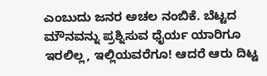ಎಂಬುದು ಜನರ ಅಚಲ ನಂಬಿಕೆ. ಬೆಟ್ಟದ ಮೌನವನ್ನು ಪ್ರಶ್ನಿಸುವ ಧೈರ್ಯ ಯಾರಿಗೂ ಇರಲಿಲ್ಲ, ಇಲ್ಲಿಯವರೆಗೂ! ಆದರೆ ಆರು ದಿಟ್ಟ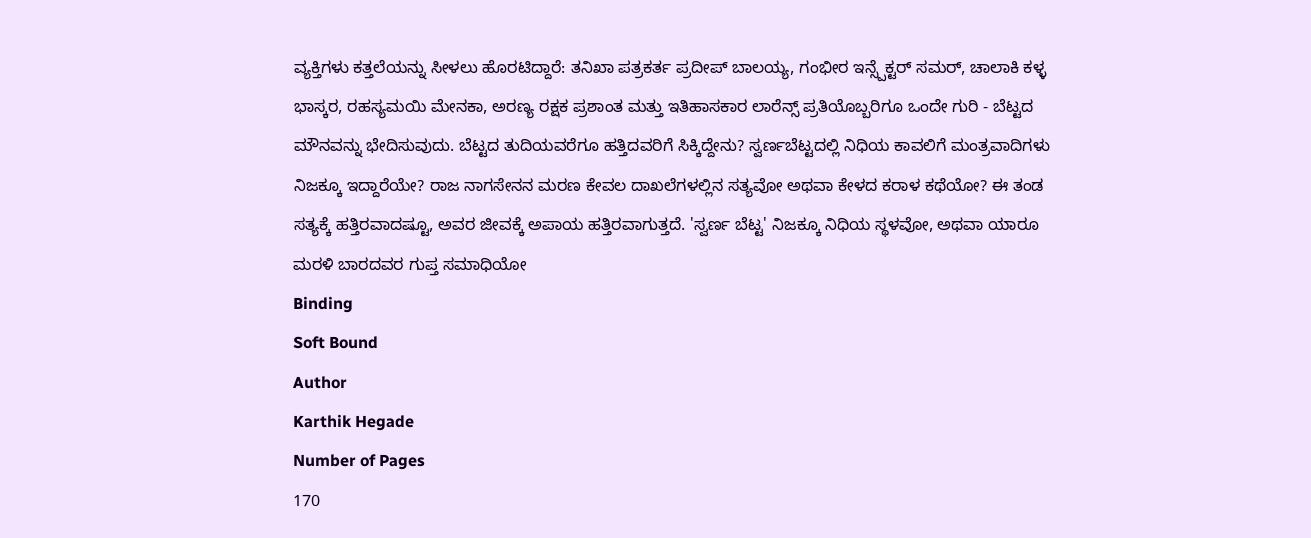ವ್ಯಕ್ತಿಗಳು ಕತ್ತಲೆಯನ್ನು ಸೀಳಲು ಹೊರಟಿದ್ದಾರೆ: ತನಿಖಾ ಪತ್ರಕರ್ತ ಪ್ರದೀಪ್ ಬಾಲಯ್ಯ, ಗಂಭೀರ ಇನ್ಸ್ಪೆಕ್ಟರ್ ಸಮರ್, ಚಾಲಾಕಿ ಕಳ್ಳ ಭಾಸ್ಕರ, ರಹಸ್ಯಮಯಿ ಮೇನಕಾ, ಅರಣ್ಯ ರಕ್ಷಕ ಪ್ರಶಾಂತ ಮತ್ತು ಇತಿಹಾಸಕಾರ ಲಾರೆನ್ಸ್ ಪ್ರತಿಯೊಬ್ಬರಿಗೂ ಒಂದೇ ಗುರಿ - ಬೆಟ್ಟದ ಮೌನವನ್ನು ಭೇದಿಸುವುದು. ಬೆಟ್ಟದ ತುದಿಯವರೆಗೂ ಹತ್ತಿದವರಿಗೆ ಸಿಕ್ಕಿದ್ದೇನು? ಸ್ವರ್ಣಬೆಟ್ಟದಲ್ಲಿ ನಿಧಿಯ ಕಾವಲಿಗೆ ಮಂತ್ರವಾದಿಗಳು ನಿಜಕ್ಕೂ ಇದ್ದಾರೆಯೇ? ರಾಜ ನಾಗಸೇನನ ಮರಣ ಕೇವಲ ದಾಖಲೆಗಳಲ್ಲಿನ ಸತ್ಯವೋ ಅಥವಾ ಕೇಳದ ಕರಾಳ ಕಥೆಯೋ? ಈ ತಂಡ ಸತ್ಯಕ್ಕೆ ಹತ್ತಿರವಾದಷ್ಟೂ, ಅವರ ಜೀವಕ್ಕೆ ಅಪಾಯ ಹತ್ತಿರವಾಗುತ್ತದೆ. 'ಸ್ವರ್ಣ ಬೆಟ್ಟ' ನಿಜಕ್ಕೂ ನಿಧಿಯ ಸ್ಥಳವೋ, ಅಥವಾ ಯಾರೂ ಮರಳಿ ಬಾರದವರ ಗುಪ್ತ ಸಮಾಧಿಯೋ
Binding
Soft Bound
Author
Karthik Hegade
Number of Pages
170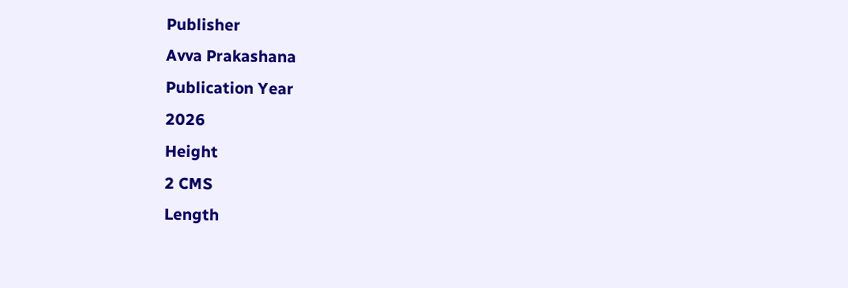Publisher
Avva Prakashana
Publication Year
2026
Height
2 CMS
Length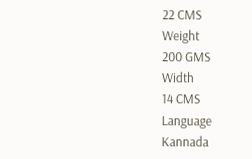22 CMS
Weight
200 GMS
Width
14 CMS
Language
Kannada